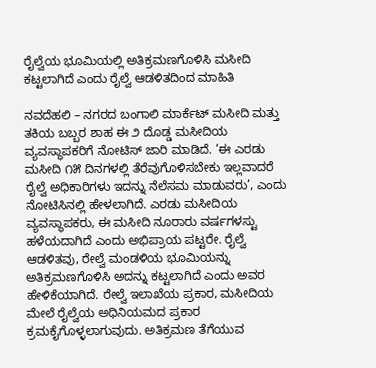ರೈಲ್ವೆಯ ಭೂಮಿಯಲ್ಲಿ ಅತಿಕ್ರಮಣಗೊಳಿಸಿ ಮಸೀದಿ ಕಟ್ಟಲಾಗಿದೆ ಎಂದು ರೈಲ್ವೆ ಆಡಳಿತದಿಂದ ಮಾಹಿತಿ

ನವದೆಹಲಿ – ನಗರದ ಬಂಗಾಲಿ ಮಾರ್ಕೆಟ್ ಮಸೀದಿ ಮತ್ತು ತಕಿಯ ಬಬ್ಬರ ಶಾಹ ಈ ೨ ದೊಡ್ಡ ಮಸೀದಿಯ ವ್ಯವಸ್ಥಾಪಕರಿಗೆ ನೋಟಿಸ್ ಜಾರಿ ಮಾಡಿದೆ. ‘ಈ ಎರಡು ಮಸೀದಿ ೧೫ ದಿನಗಳಲ್ಲಿ ತೆರೆವುಗೊಳಿಸಬೇಕು ಇಲ್ಲವಾದರೆ ರೈಲ್ವೆ ಅಧಿಕಾರಿಗಳು ಇದನ್ನು ನೆಲೆಸಮ ಮಾಡುವರು’, ಎಂದು ನೋಟಿಸಿನಲ್ಲಿ ಹೇಳಲಾಗಿದೆ. ಎರಡು ಮಸೀದಿಯ ವ್ಯವಸ್ಥಾಪಕರು, ಈ ಮಸೀದಿ ನೂರಾರು ವರ್ಷಗಳಸ್ಟು ಹಳೆಯದಾಗಿದೆ ಎಂದು ಅಭಿಪ್ರಾಯ ಪಟ್ಟರೇ. ರೈಲ್ವೆ ಆಡಳಿತವು, ರೇಲ್ವೆ ಮಂಡಳಿಯ ಭೂಮಿಯನ್ನು ಅತಿಕ್ರಮಣಗೊಳಿಸಿ ಅದನ್ನು ಕಟ್ಟಲಾಗಿದೆ ಎಂದು ಅವರ ಹೇಳಿಕೆಯಾಗಿದೆ. ರೇಲ್ವೆ ಇಲಾಖೆಯ ಪ್ರಕಾರ, ಮಸೀದಿಯ ಮೇಲೆ ರೈಲ್ವೆಯ ಅಧಿನಿಯಮದ ಪ್ರಕಾರ ಕ್ರಮಕೈಗೊಳ್ಳಲಾಗುವುದು. ಅತಿಕ್ರಮಣ ತೆಗೆಯುವ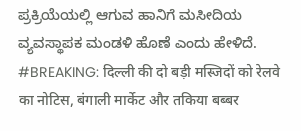ಪ್ರಕ್ರಿಯೆಯಲ್ಲಿ ಆಗುವ ಹಾನಿಗೆ ಮಸೀದಿಯ ವ್ಯವಸ್ಥಾಪಕ ಮಂಡಳಿ ಹೊಣೆ ಎಂದು ಹೇಳಿದೆ.
#BREAKING: दिल्ली की दो बड़ी मस्जिदों को रेलवे का नोटिस, बंगाली मार्केट और तकिया बब्बर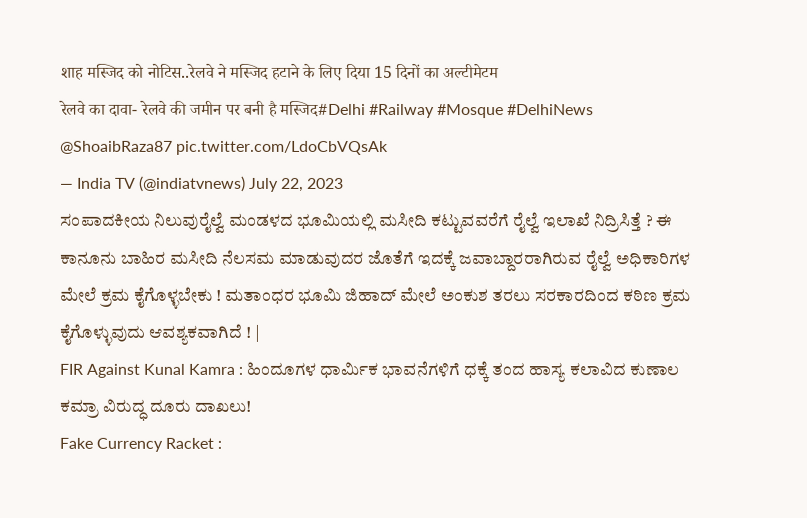शाह मस्जिद को नोटिस..रेलवे ने मस्जिद हटाने के लिए दिया 15 दिनों का अल्टीमेटम
रेलवे का दावा- रेलवे की जमीन पर बनी है मस्जिद#Delhi #Railway #Mosque #DelhiNews @ShoaibRaza87 pic.twitter.com/LdoCbVQsAk
— India TV (@indiatvnews) July 22, 2023
ಸಂಪಾದಕೀಯ ನಿಲುವುರೈಲ್ವೆ ಮಂಡಳದ ಭೂಮಿಯಲ್ಲಿ ಮಸೀದಿ ಕಟ್ಟುವವರೆಗೆ ರೈಲ್ವೆ ಇಲಾಖೆ ನಿದ್ರಿಸಿತ್ತೆ ? ಈ ಕಾನೂನು ಬಾಹಿರ ಮಸೀದಿ ನೆಲಸಮ ಮಾಡುವುದರ ಜೊತೆಗೆ ಇದಕ್ಕೆ ಜವಾಬ್ದಾರರಾಗಿರುವ ರೈಲ್ವೆ ಅಧಿಕಾರಿಗಳ ಮೇಲೆ ಕ್ರಮ ಕೈಗೊಳ್ಳಬೇಕು ! ಮತಾಂಧರ ಭೂಮಿ ಜಿಹಾದ್ ಮೇಲೆ ಅಂಕುಶ ತರಲು ಸರಕಾರದಿಂದ ಕಠಿಣ ಕ್ರಮ ಕೈಗೊಳ್ಳುವುದು ಆವಶ್ಯಕವಾಗಿದೆ ! |
FIR Against Kunal Kamra : ಹಿಂದೂಗಳ ಧಾರ್ಮಿಕ ಭಾವನೆಗಳಿಗೆ ಧಕ್ಕೆ ತಂದ ಹಾಸ್ಯ ಕಲಾವಿದ ಕುಣಾಲ ಕಮ್ರಾ ವಿರುದ್ಧ ದೂರು ದಾಖಲು!
Fake Currency Racket :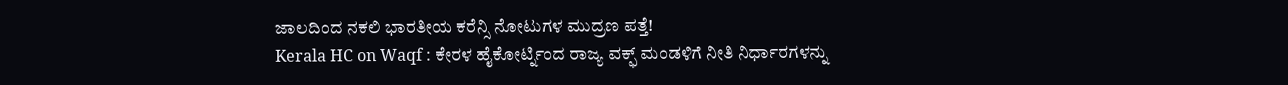ಜಾಲದಿಂದ ನಕಲಿ ಭಾರತೀಯ ಕರೆನ್ಸಿ ನೋಟುಗಳ ಮುದ್ರಣ ಪತ್ತೆ!
Kerala HC on Waqf : ಕೇರಳ ಹೈಕೋರ್ಟ್ನಿಂದ ರಾಜ್ಯ ವಕ್ಫ್ ಮಂಡಳಿಗೆ ನೀತಿ ನಿರ್ಧಾರಗಳನ್ನು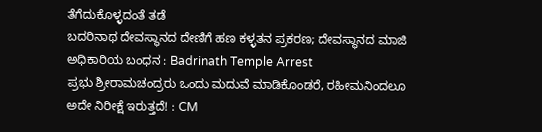ತೆಗೆದುಕೊಳ್ಳದಂತೆ ತಡೆ
ಬದರಿನಾಥ ದೇವಸ್ಥಾನದ ದೇಣಿಗೆ ಹಣ ಕಳ್ಳತನ ಪ್ರಕರಣ; ದೇವಸ್ಥಾನದ ಮಾಜಿ ಅಧಿಕಾರಿಯ ಬಂಧನ : Badrinath Temple Arrest
ಪ್ರಭು ಶ್ರೀರಾಮಚಂದ್ರರು ಒಂದು ಮದುವೆ ಮಾಡಿಕೊಂಡರೆ, ರಹೀಮನಿಂದಲೂ ಅದೇ ನಿರೀಕ್ಷೆ ಇರುತ್ತದೆ! : CM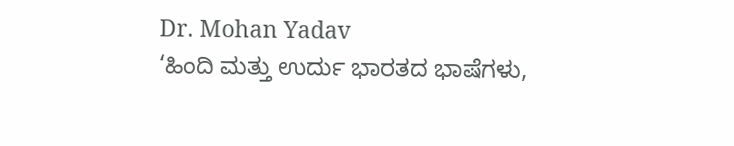Dr. Mohan Yadav
‘ಹಿಂದಿ ಮತ್ತು ಉರ್ದು ಭಾರತದ ಭಾಷೆಗಳು,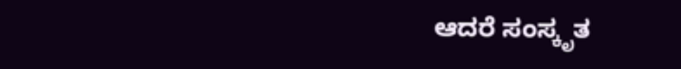ಆದರೆ ಸಂಸ್ಕೃತ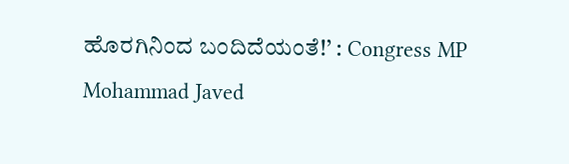ಹೊರಗಿನಿಂದ ಬಂದಿದೆಯಂತೆ!’ : Congress MP Mohammad Javed